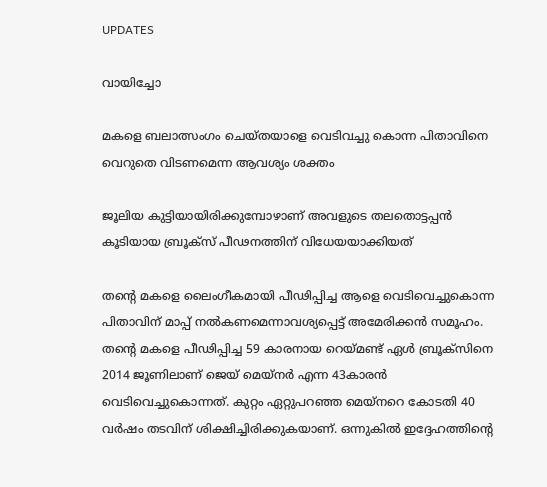UPDATES

വായിച്ചോ‌

മകളെ ബലാത്സംഗം ചെയ്തയാളെ വെടിവച്ചു കൊന്ന പിതാവിനെ വെറുതെ വിടണമെന്ന ആവശ്യം ശക്തം

ജൂലിയ കുട്ടിയായിരിക്കുമ്പോഴാണ് അവളുടെ തലതൊട്ടപ്പന്‍ കൂടിയായ ബ്രൂക്‌സ് പീഢനത്തിന് വിധേയയാക്കിയത്

തന്റെ മകളെ ലൈംഗീകമായി പീഢിപ്പിച്ച ആളെ വെടിവെച്ചുകൊന്ന പിതാവിന് മാപ്പ് നല്‍കണമെന്നാവശ്യപ്പെട്ട് അമേരിക്കന്‍ സമൂഹം. തന്റെ മകളെ പീഢിപ്പിച്ച 59 കാരനായ റെയ്മണ്ട് ഏള്‍ ബ്രൂക്‌സിനെ 2014 ജൂണിലാണ് ജെയ് മെയ്‌നര്‍ എന്ന 43കാരന്‍ വെടിവെച്ചുകൊന്നത്. കുറ്റം ഏറ്റുപറഞ്ഞ മെയ്‌നറെ കോടതി 40 വര്‍ഷം തടവിന് ശിക്ഷിച്ചിരിക്കുകയാണ്. ഒന്നുകില്‍ ഇദ്ദേഹത്തിന്റെ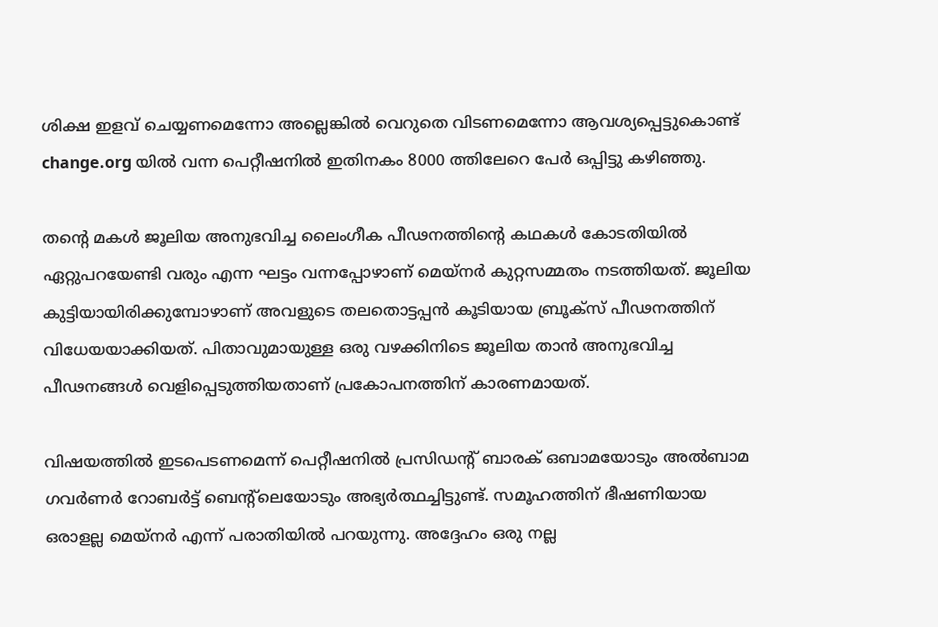ശിക്ഷ ഇളവ് ചെയ്യണമെന്നോ അല്ലെങ്കില്‍ വെറുതെ വിടണമെന്നോ ആവശ്യപ്പെട്ടുകൊണ്ട് change.org യില്‍ വന്ന പെറ്റീഷനില്‍ ഇതിനകം 8000 ത്തിലേറെ പേര്‍ ഒപ്പിട്ടു കഴിഞ്ഞു.

തന്റെ മകള്‍ ജൂലിയ അനുഭവിച്ച ലൈംഗീക പീഢനത്തിന്റെ കഥകള്‍ കോടതിയില്‍ ഏറ്റുപറയേണ്ടി വരും എന്ന ഘട്ടം വന്നപ്പോഴാണ് മെയ്‌നര്‍ കുറ്റസമ്മതം നടത്തിയത്. ജൂലിയ കുട്ടിയായിരിക്കുമ്പോഴാണ് അവളുടെ തലതൊട്ടപ്പന്‍ കൂടിയായ ബ്രൂക്‌സ് പീഢനത്തിന് വിധേയയാക്കിയത്. പിതാവുമായുള്ള ഒരു വഴക്കിനിടെ ജൂലിയ താന്‍ അനുഭവിച്ച പീഢനങ്ങള്‍ വെളിപ്പെടുത്തിയതാണ് പ്രകോപനത്തിന് കാരണമായത്.

വിഷയത്തില്‍ ഇടപെടണമെന്ന് പെറ്റീഷനില്‍ പ്രസിഡന്റ് ബാരക് ഒബാമയോടും അല്‍ബാമ ഗവര്‍ണര്‍ റോബര്‍ട്ട് ബെന്റ്‌ലെയോടും അഭ്യര്‍ത്ഥച്ചിട്ടുണ്ട്. സമൂഹത്തിന് ഭീഷണിയായ ഒരാളല്ല മെയ്‌നര്‍ എന്ന് പരാതിയില്‍ പറയുന്നു. അദ്ദേഹം ഒരു നല്ല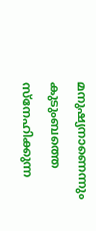മനുഷ്യനാണെന്നും കുടുംബത്തെ സ്‌നേഹിക്കുന്ന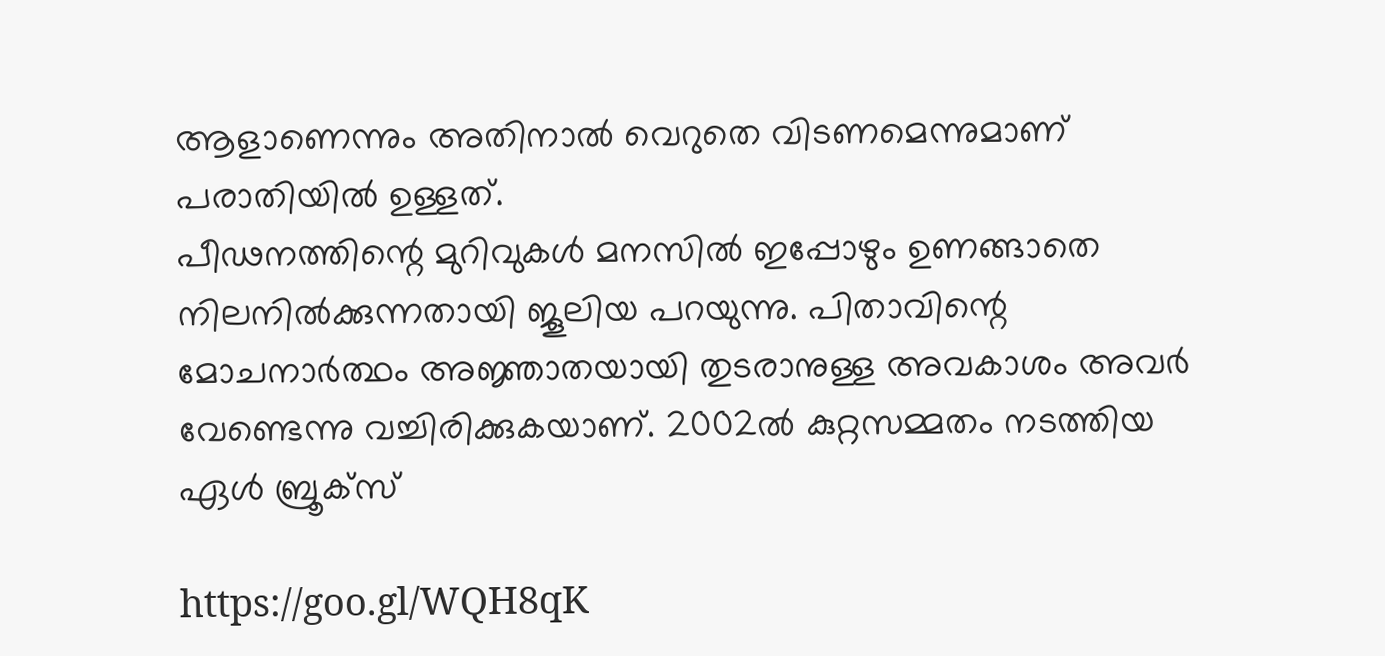ആളാണെന്നും അതിനാല്‍ വെറുതെ വിടണമെന്നുമാണ് പരാതിയില്‍ ഉള്ളത്.
പീഢനത്തിന്റെ മുറിവുകള്‍ മനസില്‍ ഇപ്പോഴും ഉണങ്ങാതെ നിലനില്‍ക്കുന്നതായി ജൂലിയ പറയുന്നു. പിതാവിന്റെ മോചനാര്‍ത്ഥം അജ്ഞാതയായി തുടരാനുള്ള അവകാശം അവര്‍ വേണ്ടെന്നു വച്ചിരിക്കുകയാണ്. 2002ല്‍ കുറ്റസമ്മതം നടത്തിയ ഏള്‍ ബ്രൂക്‌സ്

https://goo.gl/WQH8qK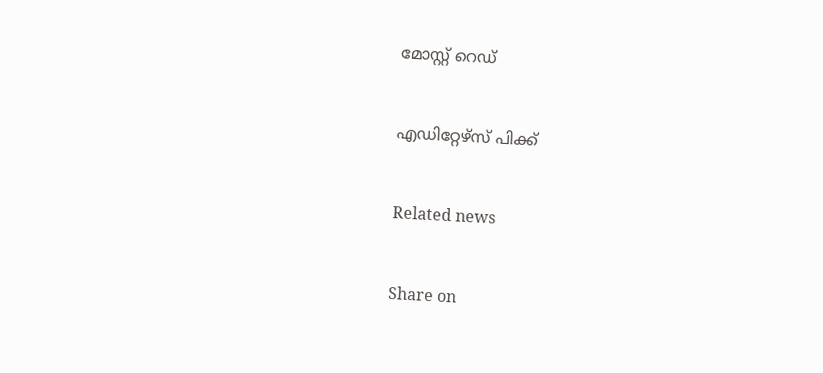മോസ്റ്റ് റെഡ്


എഡിറ്റേഴ്സ് പിക്ക്


Related news


Share on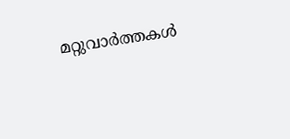മറ്റുവാര്‍ത്തകള്‍